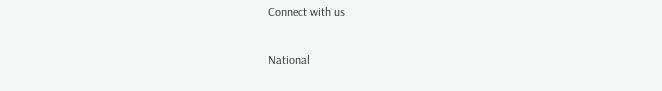Connect with us

National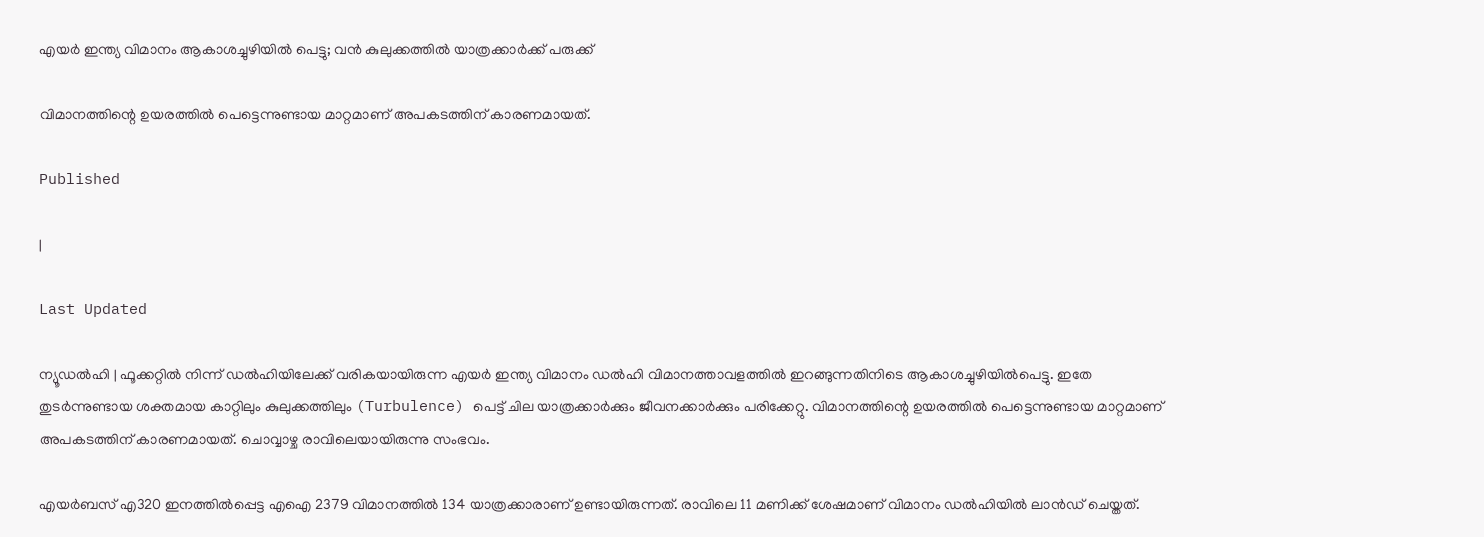എയർ ഇന്ത്യ വിമാനം ആകാശച്ചുഴിയിൽ പെട്ടു; വൻ കുലുക്കത്തിൽ യാത്രക്കാർക്ക് പരുക്ക്

വിമാനത്തിന്റെ ഉയരത്തിൽ പെട്ടെന്നുണ്ടായ മാറ്റമാണ് അപകടത്തിന് കാരണമായത്.

Published

|

Last Updated

ന്യൂഡൽഹി | ഫൂക്കറ്റിൽ നിന്ന് ഡൽഹിയിലേക്ക് വരികയായിരുന്ന എയർ ഇന്ത്യ വിമാനം ഡൽഹി വിമാനത്താവളത്തിൽ ഇറങ്ങുന്നതിനിടെ ആകാശച്ചുഴിയിൽപെട്ടു. ഇതേ തുടർന്നുണ്ടായ ശക്തമായ കാറ്റിലും കുലുക്കത്തിലും (Turbulence) പെട്ട് ചില യാത്രക്കാർക്കും ജീവനക്കാർക്കും പരിക്കേറ്റു. വിമാനത്തിന്റെ ഉയരത്തിൽ പെട്ടെന്നുണ്ടായ മാറ്റമാണ് അപകടത്തിന് കാരണമായത്. ചൊവ്വാഴ്ച രാവിലെയായിരുന്നു സംഭവം.

എയർബസ് എ320 ഇനത്തിൽപ്പെട്ട എഐ 2379 വിമാനത്തിൽ 134 യാത്രക്കാരാണ് ഉണ്ടായിരുന്നത്. രാവിലെ 11 മണിക്ക് ശേഷമാണ് വിമാനം ഡൽഹിയിൽ ലാൻഡ് ചെയ്തത്.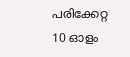പരിക്കേറ്റ 10 ഓളം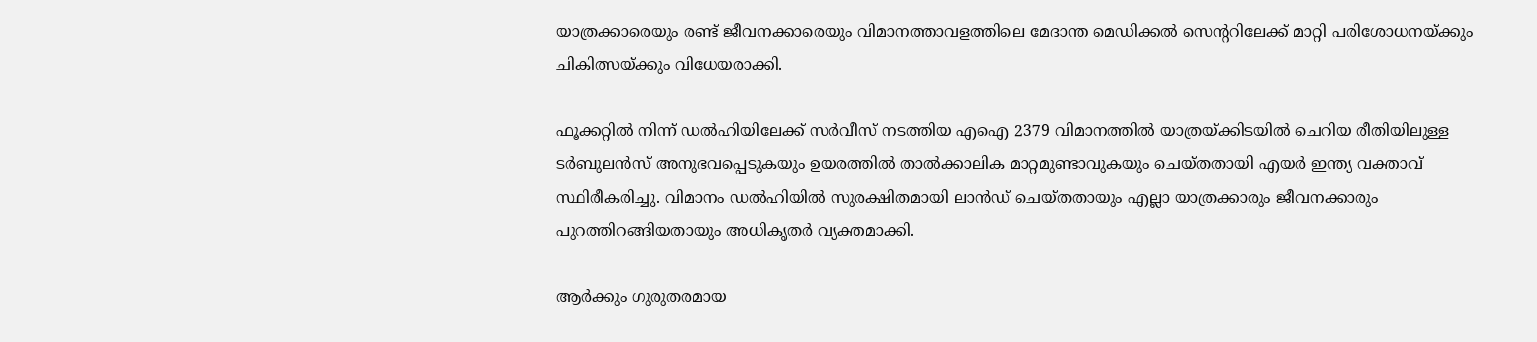യാത്രക്കാരെയും രണ്ട് ജീവനക്കാരെയും വിമാനത്താവളത്തിലെ മേദാന്ത മെഡിക്കൽ സെന്ററിലേക്ക് മാറ്റി പരിശോധനയ്ക്കും ചികിത്സയ്ക്കും വിധേയരാക്കി.

ഫൂക്കറ്റിൽ നിന്ന് ഡൽഹിയിലേക്ക് സർവീസ് നടത്തിയ എഐ 2379 വിമാനത്തിൽ യാത്രയ്ക്കിടയിൽ ചെറിയ രീതിയിലുള്ള ടർബുലൻസ് അനുഭവപ്പെടുകയും ഉയരത്തിൽ താൽക്കാലിക മാറ്റമുണ്ടാവുകയും ചെയ്തതായി എയർ ഇന്ത്യ വക്താവ് സ്ഥിരീകരിച്ചു. വിമാനം ഡൽഹിയിൽ സുരക്ഷിതമായി ലാൻഡ് ചെയ്തതായും എല്ലാ യാത്രക്കാരും ജീവനക്കാരും പുറത്തിറങ്ങിയതായും അധികൃതർ വ്യക്തമാക്കി.

ആർക്കും ഗുരുതരമായ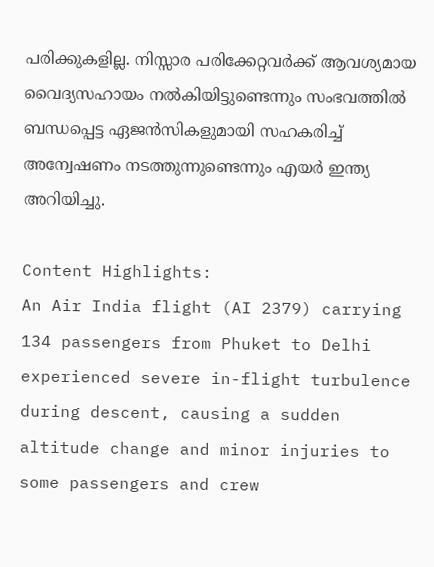പരിക്കുകളില്ല. നിസ്സാര പരിക്കേറ്റവർക്ക് ആവശ്യമായ വൈദ്യസഹായം നൽകിയിട്ടുണ്ടെന്നും സംഭവത്തിൽ ബന്ധപ്പെട്ട ഏജൻസികളുമായി സഹകരിച്ച് അന്വേഷണം നടത്തുന്നുണ്ടെന്നും എയർ ഇന്ത്യ അറിയിച്ചു.

Content Highlights:
An Air India flight (AI 2379) carrying 134 passengers from Phuket to Delhi experienced severe in-flight turbulence during descent, causing a sudden altitude change and minor injuries to some passengers and crew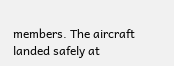members. The aircraft landed safely at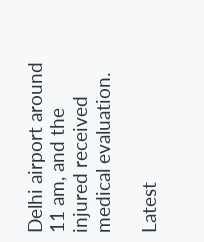Delhi airport around 11 am, and the injured received medical evaluation.

Latest